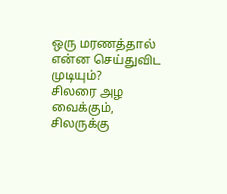ஒரு மரணத்தால்
என்ன செய்துவிட முடியும்?
சிலரை அழ வைக்கும்,
சிலருக்கு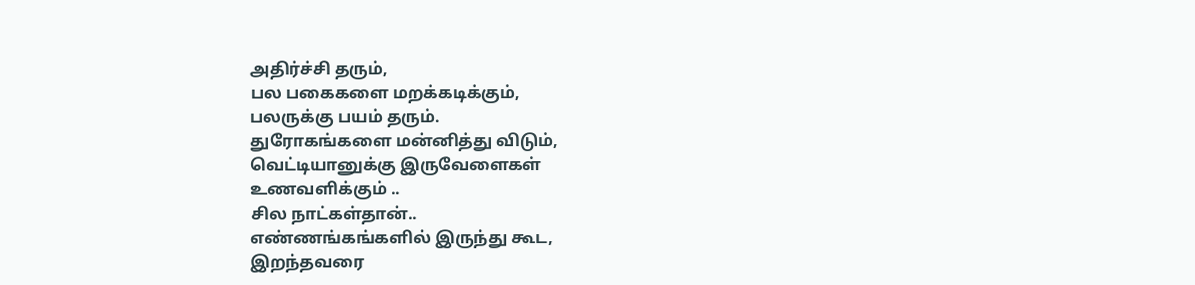அதிர்ச்சி தரும்,
பல பகைகளை மறக்கடிக்கும்,
பலருக்கு பயம் தரும்.
துரோகங்களை மன்னித்து விடும்,
வெட்டியானுக்கு இருவேளைகள்
உணவளிக்கும் ..
சில நாட்கள்தான்..
எண்ணங்கங்களில் இருந்து கூட,
இறந்தவரை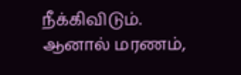நீக்கிவிடும்.
ஆனால் மரணம்,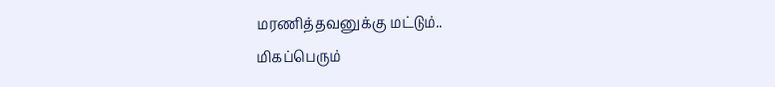மரணித்தவனுக்கு மட்டும்..
மிகப்பெரும்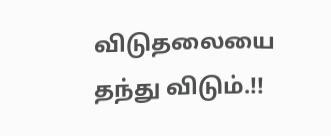விடுதலையை
தந்து விடும்.!!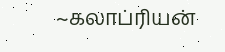~கலாப்ரியன்